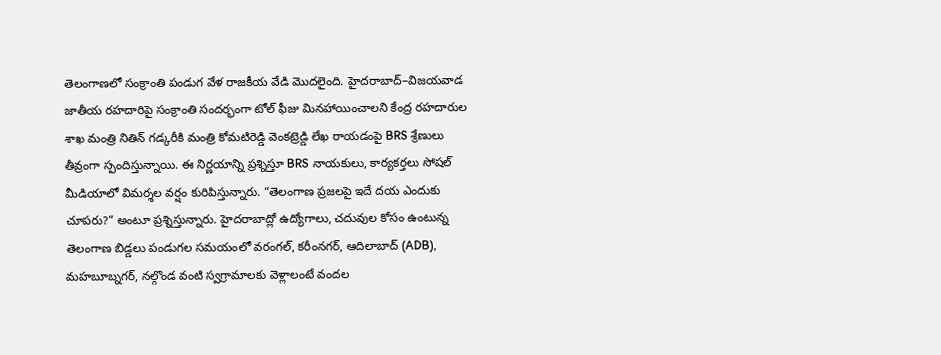తెలంగాణలో సంక్రాంతి పండుగ వేళ రాజకీయ వేడి మొదలైంది. హైదరాబాద్–విజయవాడ జాతీయ రహదారిపై సంక్రాంతి సందర్భంగా టోల్ ఫీజు మినహాయించాలని కేంద్ర రహదారుల శాఖ మంత్రి నితిన్ గడ్కరీకి మంత్రి కోమటిరెడ్డి వెంకట్రెడ్డి లేఖ రాయడంపై BRS శ్రేణులు తీవ్రంగా స్పందిస్తున్నాయి. ఈ నిర్ణయాన్ని ప్రశ్నిస్తూ BRS నాయకులు, కార్యకర్తలు సోషల్ మీడియాలో విమర్శల వర్షం కురిపిస్తున్నారు. “తెలంగాణ ప్రజలపై ఇదే దయ ఎందుకు చూపరు?” అంటూ ప్రశ్నిస్తున్నారు. హైదరాబాద్లో ఉద్యోగాలు, చదువుల కోసం ఉంటున్న తెలంగాణ బిడ్డలు పండుగల సమయంలో వరంగల్, కరీంనగర్, ఆదిలాబాద్ (ADB), మహబూబ్నగర్, నల్గొండ వంటి స్వగ్రామాలకు వెళ్లాలంటే వందల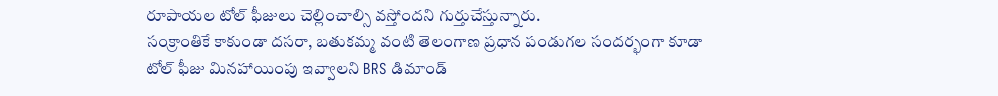రూపాయల టోల్ ఫీజులు చెల్లించాల్సి వస్తోందని గుర్తుచేస్తున్నారు.
సంక్రాంతికే కాకుండా దసరా, బతుకమ్మ వంటి తెలంగాణ ప్రధాన పండుగల సందర్భంగా కూడా టోల్ ఫీజు మినహాయింపు ఇవ్వాలని BRS డిమాండ్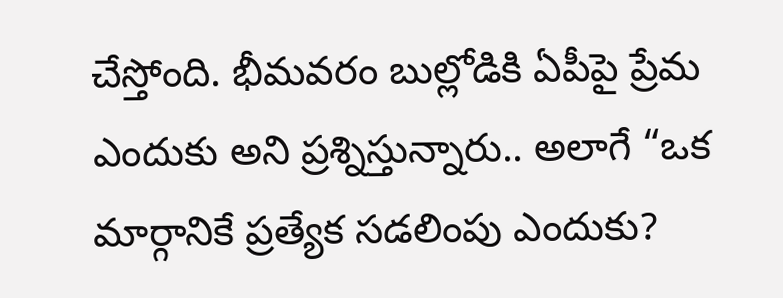చేస్తోంది. భీమవరం బుల్లోడికి ఏపీపై ప్రేమ ఎందుకు అని ప్రశ్నిస్తున్నారు.. అలాగే “ఒక మార్గానికే ప్రత్యేక సడలింపు ఎందుకు?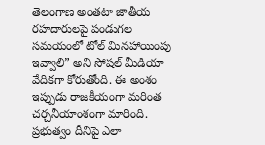తెలంగాణ అంతటా జాతీయ రహదారులపై పండుగల సమయంలో టోల్ మినహాయింపు ఇవ్వాలి” అని సోషల్ మీడియా వేదికగా కోరుతోంది. ఈ అంశం ఇప్పుడు రాజకీయంగా మరింత చర్చనీయాంశంగా మారింది. ప్రభుత్వం దీనిపై ఎలా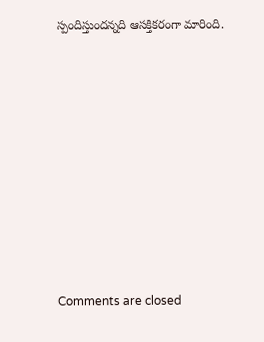స్పందిస్తుందన్నది ఆసక్తికరంగా మారింది.














Comments are closed